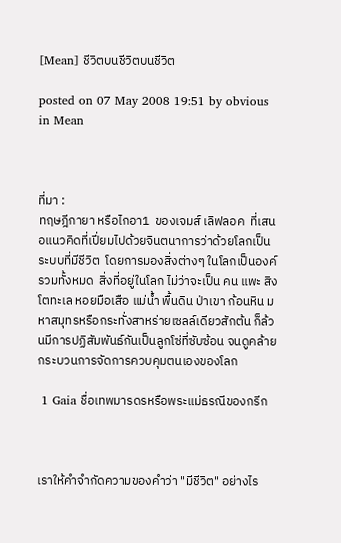[Mean] ชีวิตบนชีวิตบนชีวิต

posted on 07 May 2008 19:51 by obvious  in Mean



ที่มา :
ทฤษฎีกายา หรือไกอา1  ของเจมส์ เลิฟลอค  ที่เสนอแนวคิดที่เปี่ยมไปด้วยจินตนาการว่าด้วยโลกเป็นระบบที่มีชีวิต  โดยการมองสิ่งต่างๆ ในโลกเป็นองค์รวมทั้งหมด  สิ่งที่อยู่ในโลก ไม่ว่าจะเป็น คน แพะ สิงโตทะเล หอยมือเสือ แม่น้ำ พื้นดิน ป่าเขา ก้อนหิน มหาสมุทรหรือกระทั่งสาหร่ายเซลล์เดียวสักต้น ก็ล้วนมีการปฏิสัมพันธ์กันเป็นลูกโซ่ที่ซับซ้อน จนดูคล้ายกระบวนการจัดการควบคุมตนเองของโลก

 1 Gaia ชื่อเทพมารดรหรือพระแม่ธรณีของกรีก



เราให้คำจำกัดความของคำว่า "มีชีวิต" อย่างไร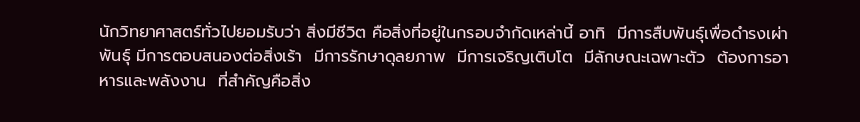นักวิทยาศาสตร์ทั่วไปยอมรับว่า สิ่งมีชีวิต คือสิ่งที่อยู่ในกรอบจำกัดเหล่านี้ อาทิ  มีการสืบพันธุ์เพื่อดำรงเผ่าพันธุ์ มีการตอบสนองต่อสิ่งเร้า  มีการรักษาดุลยภาพ  มีการเจริญเติบโต  มีลักษณะเฉพาะตัว  ต้องการอาหารและพลังงาน  ที่สำคัญคือสิ่ง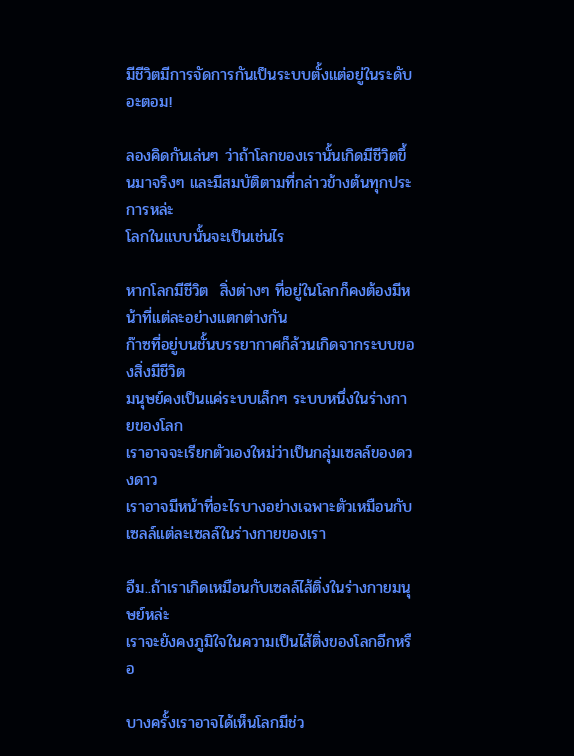มีชีวิตมีการจัดการกันเป็นระบบตั้งแต่อยู่ในระดับอะตอม!

ลองคิดกันเล่นๆ ว่าถ้าโลกของเรานั้นเกิดมีชีวิตขึ้นมาจริงๆ และมีสมบัติตามที่กล่าวข้างต้นทุกประการหล่ะ
โลกในแบบนั้นจะเป็นเช่นไร

หากโลกมีชีวิต  สิ่งต่างๆ ที่อยู่ในโลกก็คงต้องมีหน้าที่แต่ละอย่างแตกต่างกัน
ก๊าซที่อยู่บนชั้นบรรยากาศก็ล้วนเกิดจากระบบของสิ่งมีชีวิต
มนุษย์คงเป็นแค่ระบบเล็กๆ ระบบหนึ่งในร่างกายของโลก
เราอาจจะเรียกตัวเองใหม่ว่าเป็นกลุ่มเซลล์ของดวงดาว
เราอาจมีหน้าที่อะไรบางอย่างเฉพาะตัวเหมือนกับเซลล์แต่ละเซลล์ในร่างกายของเรา

อืม..ถ้าเราเกิดเหมือนกับเซลล์ไส้ติ่งในร่างกายมนุษย์หล่ะ
เราจะยังคงภูมิใจในความเป็นไส้ติ่งของโลกอีกหรือ

บางครั้งเราอาจได้เห็นโลกมีช่ว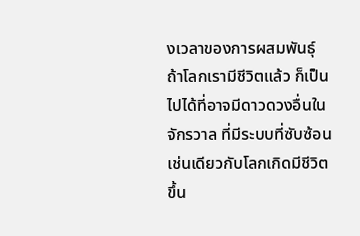งเวลาของการผสมพันธุ์
ถ้าโลกเรามีชีวิตแล้ว ก็เป็นไปได้ที่อาจมีดาวดวงอื่นในจักรวาล ที่มีระบบที่ซับซ้อนเช่นเดียวกับโลกเกิดมีชีวิตขึ้น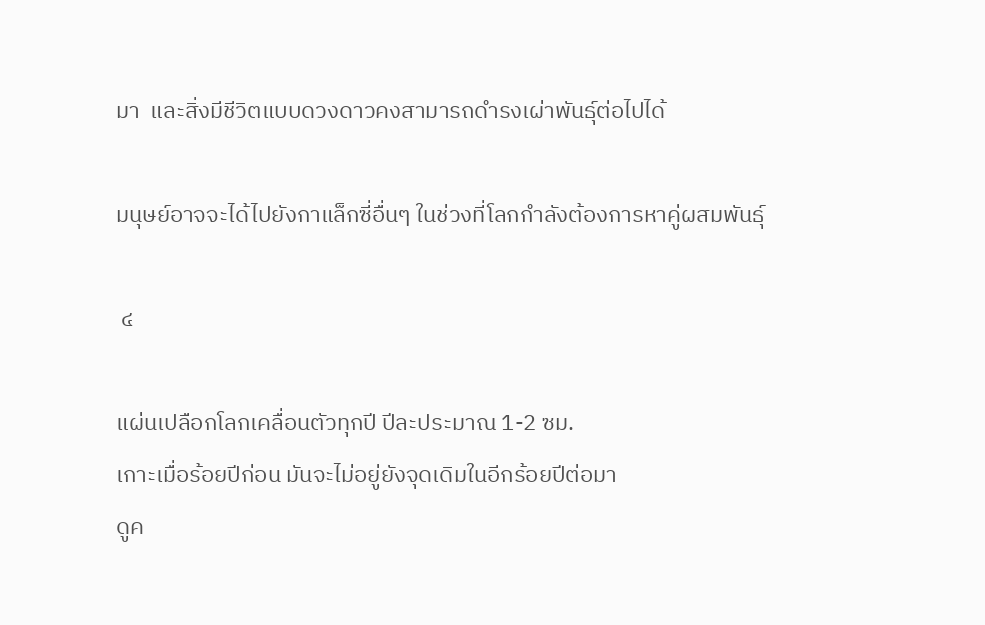มา  และสิ่งมีชีวิตแบบดวงดาวคงสามารถดำรงเผ่าพันธุ์ต่อไปได้

มนุษย์อาจจะได้ไปยังกาแล็กซี่อื่นๆ ในช่วงที่โลกกำลังต้องการหาคู่ผสมพันธุ์

 ๔

แผ่นเปลือกโลกเคลื่อนตัวทุกปี ปีละประมาณ 1-2 ซม.
เกาะเมื่อร้อยปีก่อน มันจะไม่อยู่ยังจุดเดิมในอีกร้อยปีต่อมา
ดูค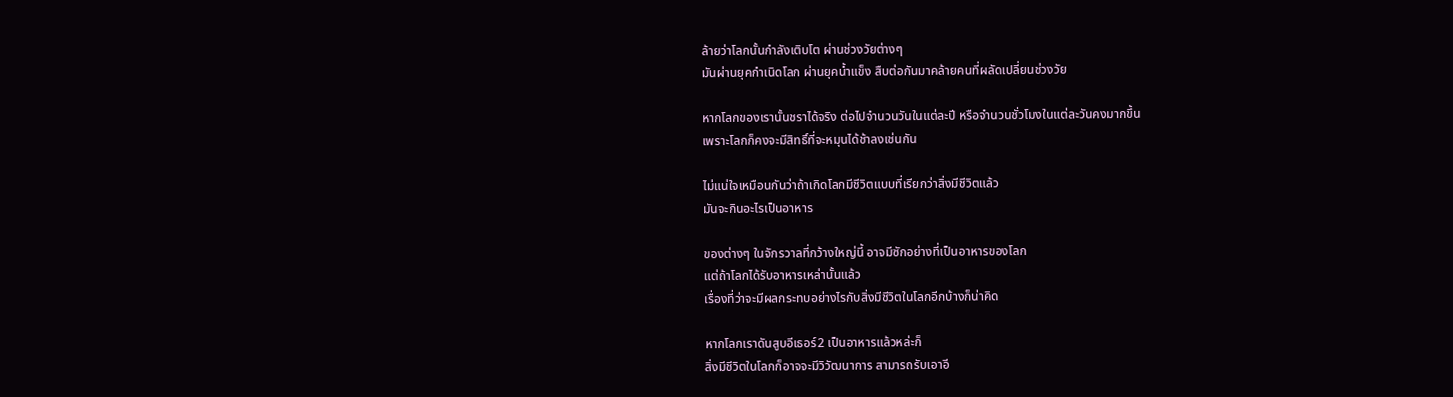ล้ายว่าโลกนั้นกำลังเติบโต ผ่านช่วงวัยต่างๆ
มันผ่านยุคกำเนิดโลก ผ่านยุคน้ำแข็ง สืบต่อกันมาคล้ายคนที่ผลัดเปลี่ยนช่วงวัย

หากโลกของเรานั้นชราได้จริง ต่อไปจำนวนวันในแต่ละปี หรือจำนวนชั่วโมงในแต่ละวันคงมากขึ้น
เพราะโลกก็คงจะมีสิทธิ์ที่จะหมุนได้ช้าลงเช่นกัน

ไม่แน่ใจเหมือนกันว่าถ้าเกิดโลกมีชีวิตแบบที่เรียกว่าสิ่งมีชีวิตแล้ว
มันจะกินอะไรเป็นอาหาร

ของต่างๆ ในจักรวาลที่กว้างใหญ่นี้ อาจมีซักอย่างที่เป็นอาหารของโลก
แต่ถ้าโลกได้รับอาหารเหล่านั้นแล้ว
เรื่องที่ว่าจะมีผลกระทบอย่างไรกับสิ่งมีชีวิตในโลกอีกบ้างก็น่าคิด

หากโลกเราดันสูบอีเธอร์2 เป็นอาหารแล้วหล่ะก็
สิ่งมีชีวิตในโลกก็อาจจะมีวิวัฒนาการ สามารถรับเอาอี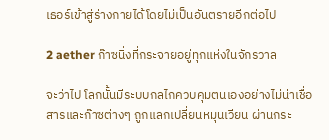เธอร์เข้าสู่ร่างกายได้โดยไม่เป็นอันตรายอีกต่อไป

2 aether ก๊าซนิ่งที่กระจายอยู่ทุกแห่งในจักรวาล

จะว่าไป โลกนั้นมีระบบกลไกควบคุมตนเองอย่างไม่น่าเชื่อ
สารและก๊าซต่างๆ ถูกแลกเปลี่ยนหมุนเวียน ผ่านกระ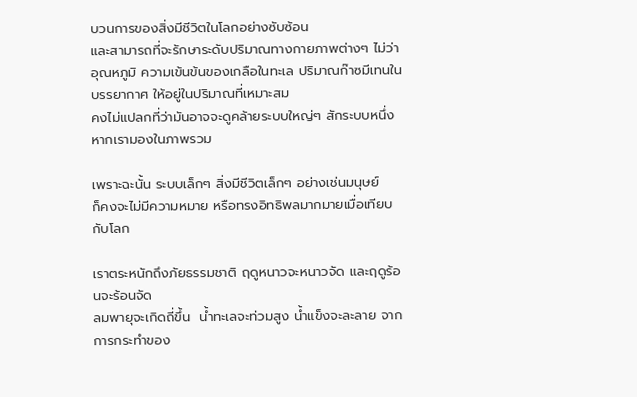บวนการของสิ่งมีชีวิตในโลกอย่างซับซ้อน
และสามารถที่จะรักษาระดับปริมาณทางกายภาพต่างๆ ไม่ว่าอุณหภูมิ ความเข้นข้นของเกลือในทะเล ปริมาณก๊าซมีเทนในบรรยากาศ ให้อยู่ในปริมาณที่เหมาะสม
คงไม่แปลกที่ว่ามันอาจจะดูคล้ายระบบใหญ่ๆ สักระบบหนึ่ง หากเรามองในภาพรวม

เพราะฉะนั้น ระบบเล็กๆ สิ่งมีชีวิตเล็กๆ อย่างเช่นมนุษย์
ก็คงจะไม่มีความหมาย หรือทรงอิทธิพลมากมายเมื่อเทียบกับโลก

เราตระหนักถึงภัยธรรมชาติ ฤดูหนาวจะหนาวจัด และฤดูร้อนจะร้อนจัด
ลมพายุจะเกิดถี่ขึ้น  น้ำทะเลจะท่วมสูง น้ำแข็งจะละลาย จากการกระทำของ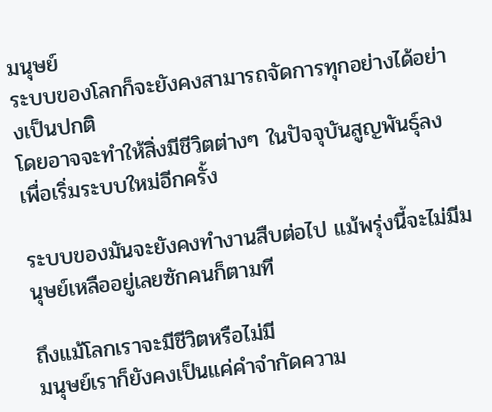มนุษย์
ระบบของโลกก็จะยังคงสามารถจัดการทุกอย่างได้อย่างเป็นปกติ
โดยอาจจะทำให้สิ่งมีชีวิตต่างๆ ในปัจจุบันสูญพันธุ์ลง เพื่อเริ่มระบบใหม่อีกครั้ง

ระบบของมันจะยังคงทำงานสืบต่อไป แม้พรุ่งนี้จะไม่มีมนุษย์เหลืออยู่เลยซักคนก็ตามที

ถึงแม้โลกเราจะมีชีวิตหรือไม่มี
มนุษย์เราก็ยังคงเป็นแค่คำจำกัดความ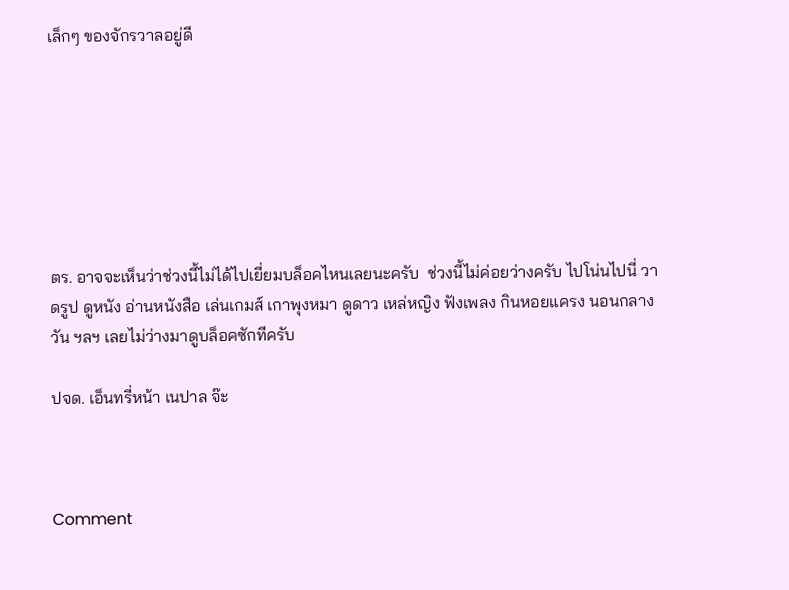เล็กๆ ของจักรวาลอยู่ดี







ตร. อาจจะเห็นว่าช่วงนี้ไม่ได้ไปเยี่ยมบล็อคไหนเลยนะครับ  ช่วงนี้ไม่ค่อยว่างครับ ไปโน่นไปนี่ วาดรูป ดูหนัง อ่านหนังสือ เล่นเกมส์ เกาพุงหมา ดูดาว เหล่หญิง ฟังเพลง กินหอยแครง นอนกลางวัน ฯลฯ เลยไม่ว่างมาดูบล็อคซักทีครับ

ปจด. เอ็นทรี่หน้า เนปาล จ๊ะ



Comment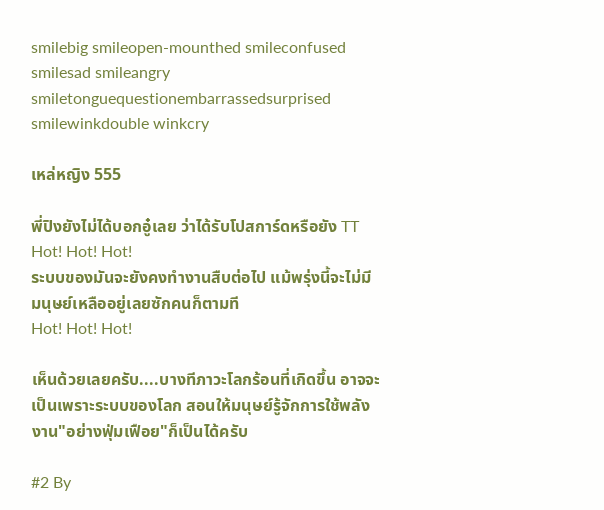smilebig smileopen-mounthed smileconfused smilesad smileangry smiletonguequestionembarrassedsurprised smilewinkdouble winkcry

เหล่หญิง 555

พี่ปิงยังไม่ได้บอกอู๋เลย ว่าได้รับโปสการ์ดหรือยัง TT
Hot! Hot! Hot!
ระบบของมันจะยังคงทำงานสืบต่อไป แม้พรุ่งนี้จะไม่มีมนุษย์เหลืออยู่เลยซักคนก็ตามที
Hot! Hot! Hot!

เห็นด้วยเลยครับ....บางทีภาวะโลกร้อนที่เกิดขึ้น อาจจะเป็นเพราะระบบของโลก สอนให้มนุษย์รู้จักการใช้พลังงาน"อย่างฟุ่มเฟือย"ก็เป็นได้ครับ

#2 By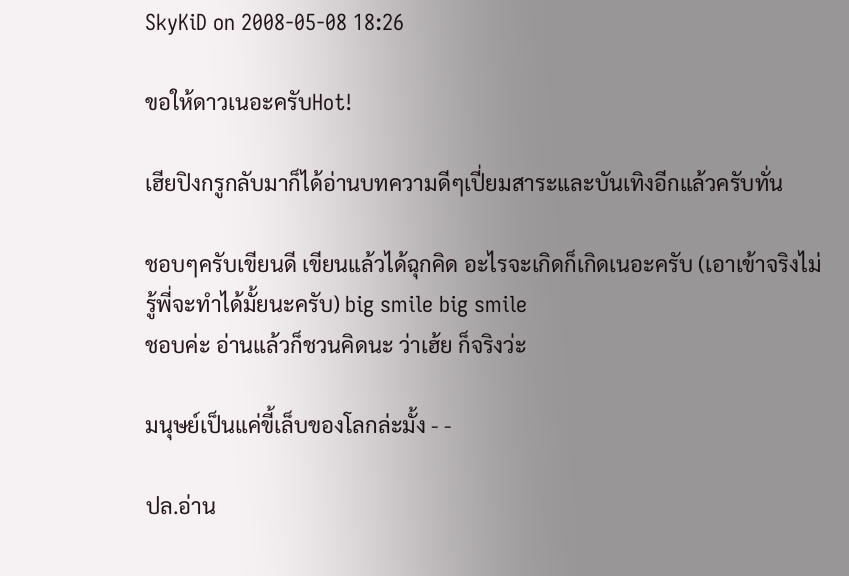SkyKiD on 2008-05-08 18:26

ขอให้ดาวเนอะครับHot!

เฮียปิงกรูกลับมาก็ได้อ่านบทความดีๆเปี่ยมสาระและบันเทิงอีกแล้วครับทั่น

ชอบๆครับเขียนดี เขียนแล้วได้ฉุกคิด อะไรจะเกิดก็เกิดเนอะครับ (เอาเข้าจริงไม่รู้พี่จะทำได้มั้ยนะครับ) big smile big smile
ชอบค่ะ อ่านแล้วก็ชวนคิดนะ ว่าเฮ้ย ก็จริงว่ะ

มนุษย์เป็นแค่ขี้เล็บของโลกล่ะมั้ง - -

ปล.อ่าน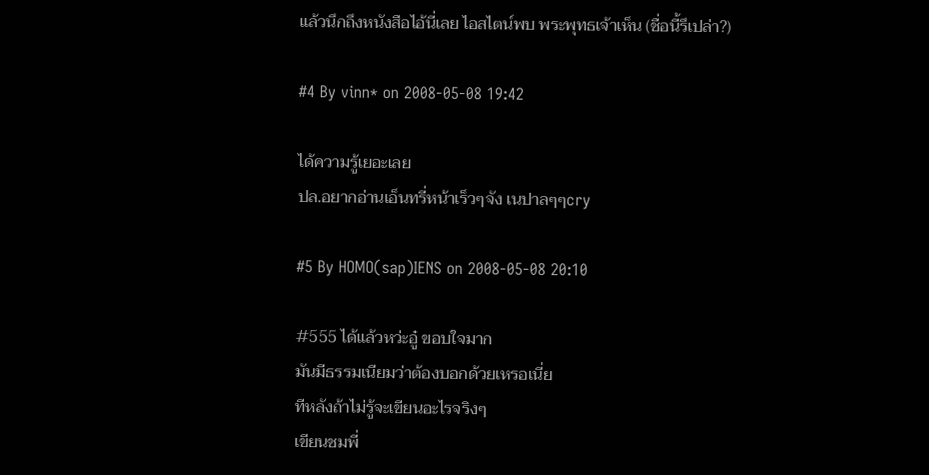แล้วนึกถึงหนังสือไอ้นี่เลย ไอสไตน์พบ พระพุทธเจ้าเห็น (ชื่อนี้รึเปล่า?)

#4 By vinn* on 2008-05-08 19:42

ได้ความรู้เยอะเลย
ปล.อยากอ่านเอ็นทรี่หน้าเร็วๆจัง เนปาลๆๆcry

#5 By HOMO(sap)IENS on 2008-05-08 20:10

#555 ได้แล้วหว่ะอู๋ ขอบใจมาก
มันมีธรรมเนียมว่าต้องบอกด้วยเหรอเนี่ย
ทีหลังถ้าไม่รู้จะเขียนอะไรจริงๆ
เขียนชมพี่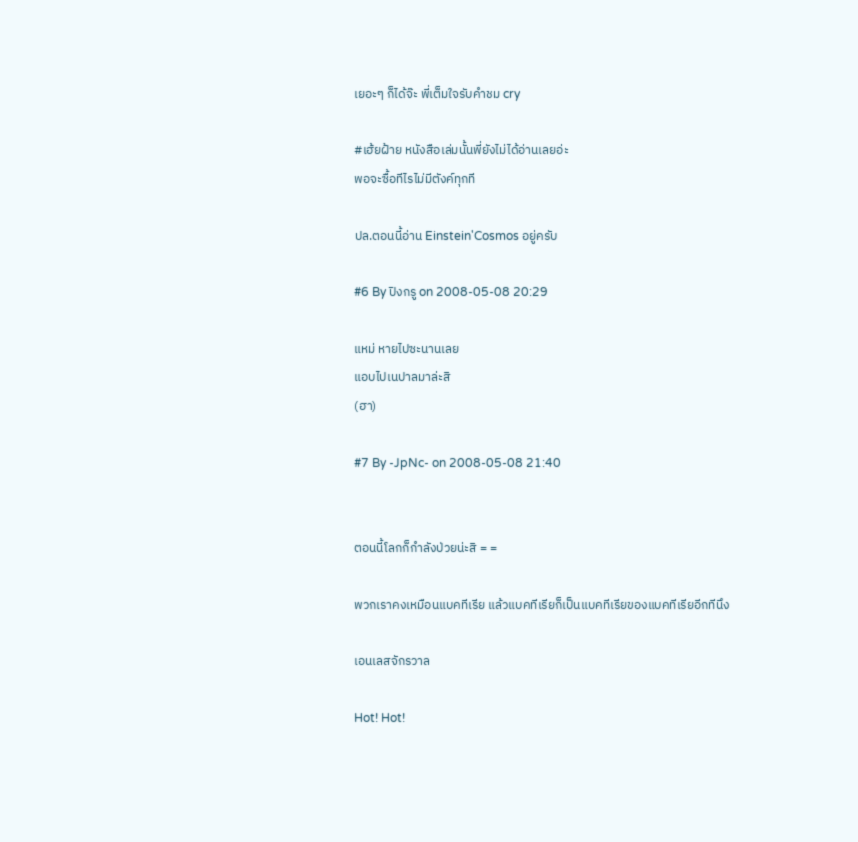เยอะๆ ก็ได้จ๊ะ พี่เต็มใจรับคำชม cry

#เฮ้ยฝ้าย หนังสือเล่มนั้นพี่ยังไม่ได้อ่านเลยอ่ะ
พอจะซื้อทีไรไม่มีตังค์ทุกที

ปล.ตอนนี้อ่าน Einstein'Cosmos อยู่ครับ

#6 By ปิงกรู on 2008-05-08 20:29

แหม่ หายไปซะนานเลย
แอบไปเนปาลมาล่ะสิ
(ฮา)

#7 By -JpNc- on 2008-05-08 21:40


ตอนนี้โลกก็กำลังป่วยน่ะสิ = =

พวกเราคงเหมือนแบคทีเรีย แล้วแบคทีเรียก็เป็นแบคทีเรียของแบคทีเรียอีกทีนึง

เอนเลสจักรวาล

Hot! Hot!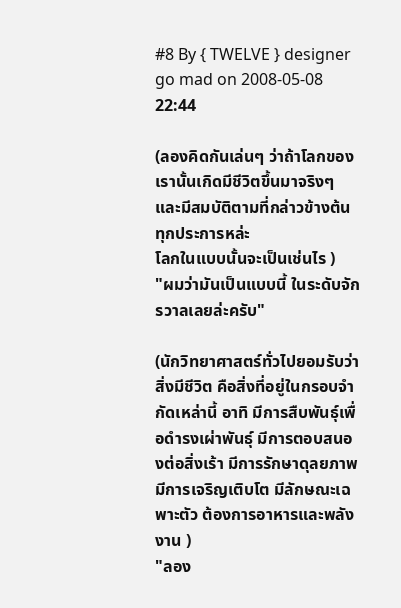#8 By { TWELVE } designer go mad on 2008-05-08 22:44

(ลองคิดกันเล่นๆ ว่าถ้าโลกของเรานั้นเกิดมีชีวิตขึ้นมาจริงๆ และมีสมบัติตามที่กล่าวข้างต้นทุกประการหล่ะ
โลกในแบบนั้นจะเป็นเช่นไร )
"ผมว่ามันเป็นแบบนี้ ในระดับจักรวาลเลยล่ะครับ"

(นักวิทยาศาสตร์ทั่วไปยอมรับว่า สิ่งมีชีวิต คือสิ่งที่อยู่ในกรอบจำกัดเหล่านี้ อาทิ มีการสืบพันธุ์เพื่อดำรงเผ่าพันธุ์ มีการตอบสนองต่อสิ่งเร้า มีการรักษาดุลยภาพ มีการเจริญเติบโต มีลักษณะเฉพาะตัว ต้องการอาหารและพลังงาน )
"ลอง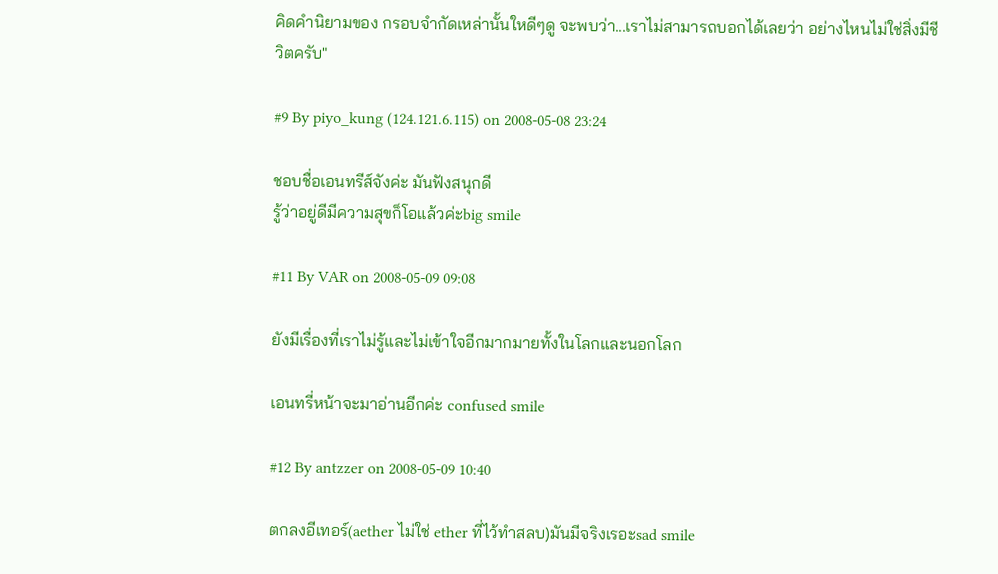คิดคำนิยามของ กรอบจำกัดเหล่านั้นใหดีๆดู จะพบว่า...เราไม่สามารถบอกได้เลยว่า อย่างไหนไม่ใช่สิ่งมีชีวิตครับ"

#9 By piyo_kung (124.121.6.115) on 2008-05-08 23:24

ชอบชื่อเอนทรีส์จังค่ะ มันฟังสนุกดี
รู้ว่าอยู่ดีมีความสุขก็โอแล้วค่ะbig smile

#11 By VAR on 2008-05-09 09:08

ยังมีเรื่องที่เราไม่รู้และไม่เข้าใจอีกมากมายทั้งในโลกและนอกโลก

เอนทรี่หน้าจะมาอ่านอีกค่ะ confused smile

#12 By antzzer on 2008-05-09 10:40

ตกลงอีเทอร์(aether ไม่ใช่ ether ที่ไว้ทำสลบ)มันมีจริงเรอะsad smile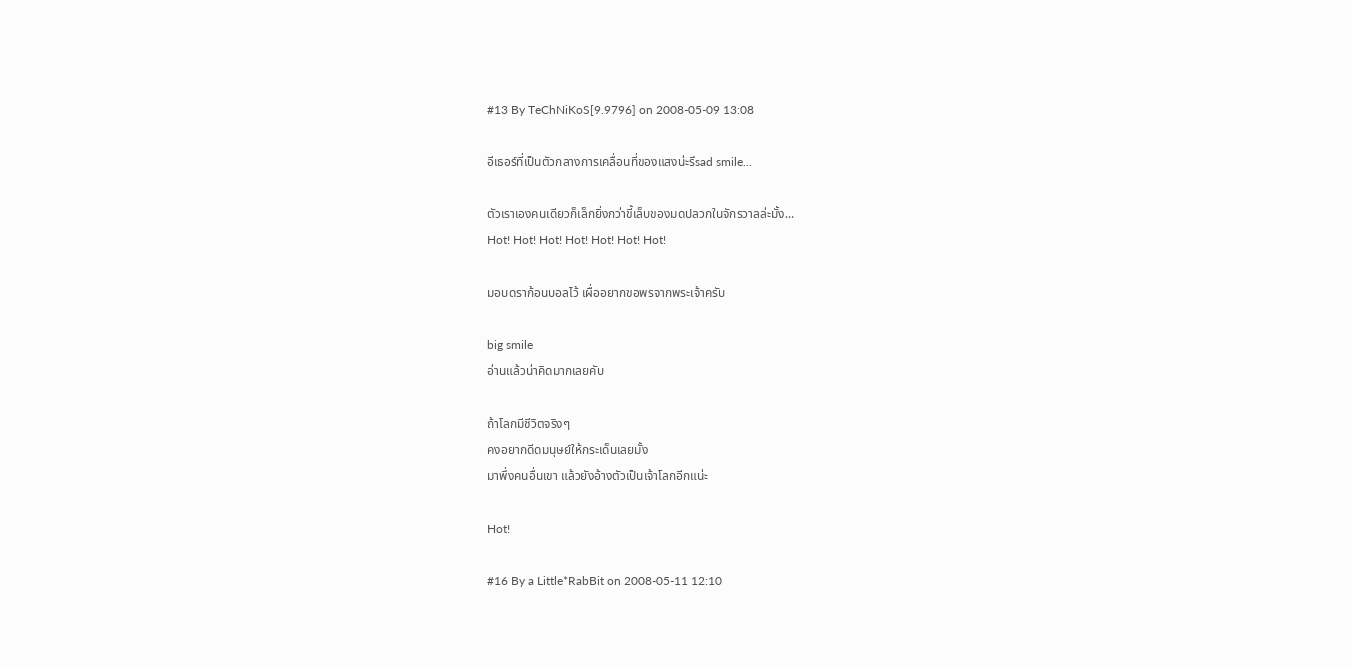#13 By TeChNiKoS[9.9796] on 2008-05-09 13:08

อีเธอร์ที่เป็นตัวกลางการเคลื่อนที่ของแสงน่ะรึsad smile...

ตัวเราเองคนเดียวก็เล็กยิ่งกว่าขี้เล็บของมดปลวกในจักรวาลล่ะมั้ง...
Hot! Hot! Hot! Hot! Hot! Hot! Hot!

มอบดราก้อนบอลไว้ เผื่ออยากขอพรจากพระเจ้าครับ

big smile
อ่านแล้วน่าคิดมากเลยคับ

ถ้าโลกมีชีวิตจริงๆ
คงอยากดีดมนุษย์ให้กระเด็นเลยมั้ง
มาพึ่งคนอื่นเขา แล้วยังอ้างตัวเป็นเจ้าโลกอีกแน่ะ

Hot!

#16 By a Little*RabBit on 2008-05-11 12:10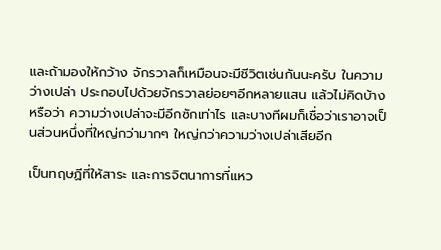และถ้ามองให้กว้าง จักรวาลก็เหมือนจะมีชีวิตเช่นกันนะครับ ในความว่างเปล่า ประกอบไปด้วยจักรวาลย่อยๆอีกหลายแสน แล้วไม่คิดบ้างหรือว่า ความว่างเปล่าจะมีอีกซักเท่าไร และบางทีผมก็เชื่อว่าเราอาจเป็นส่วนหนึ่งที่ใหญ่กว่ามากๆ ใหญ่กว่าความว่างเปล่าเสียอีก

เป็นทฤษฏีที่ให้สาระ และการจิตนาการที่แหว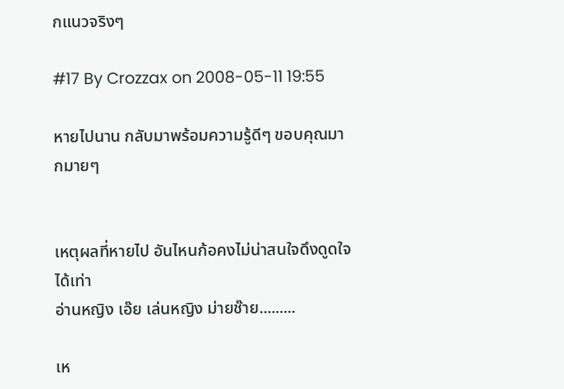กแนวจริงๆ

#17 By Crozzax on 2008-05-11 19:55

หายไปนาน กลับมาพร้อมความรู้ดีๆ ขอบคุณมากมายๆ


เหตุผลที่หายไป อันไหนก้อคงไม่น่าสนใจดึงดูดใจได้เท่า
อ่านหญิง เอ๊ย เล่นหญิง ม่ายช๊าย.........

เห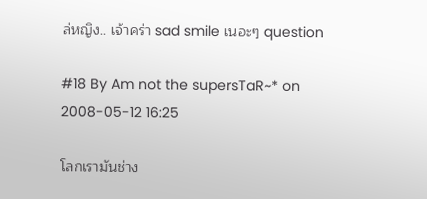ล่หญิง.. เจ้าคร่า sad smile เนอะๆ question

#18 By Am not the supersTaR~* on 2008-05-12 16:25

โลกเรามันช่าง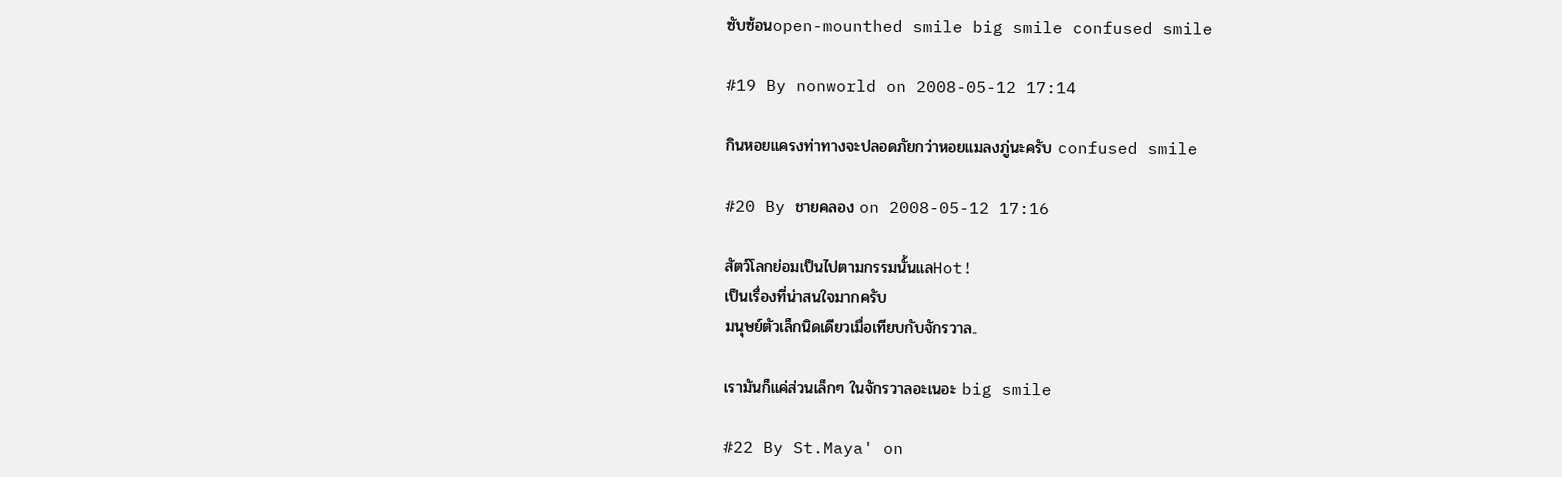ซับซ้อนopen-mounthed smile big smile confused smile

#19 By nonworld on 2008-05-12 17:14

กินหอยแครงท่าทางจะปลอดภัยกว่าหอยแมลงภู่นะครับ confused smile

#20 By ชายคลอง on 2008-05-12 17:16

สัตว์โลกย่อมเป็นไปตามกรรมนั้นแลHot!
เป็นเรื่องที่น่าสนใจมากครับ
มนุษย์ตัวเล็กนิดเดียวเมื่อเทียบกับจักรวาล..

เรามันก็แค่ส่วนเล็กๆ ในจักรวาลอะเนอะ big smile

#22 By St.Maya' on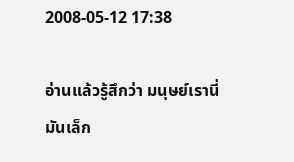2008-05-12 17:38

อ่านแล้วรู้สึกว่า มนุษย์เรานี่มันเล็ก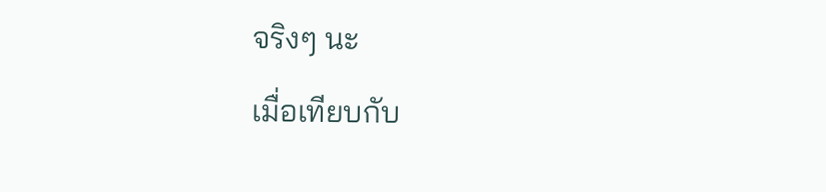จริงๆ นะ
เมื่อเทียบกับ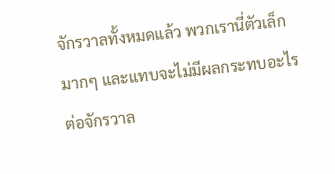จักรวาลทั้งหมดแล้ว พวกเรานี่ตัวเล็กมากๆ และแทบจะไม่มีผลกระทบอะไรต่อจักรวาล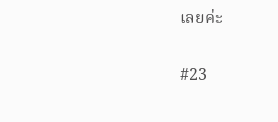เลยค่ะ

#23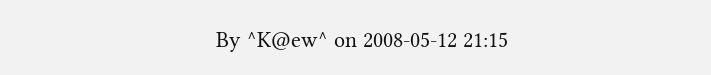By ^K@ew^ on 2008-05-12 21:15